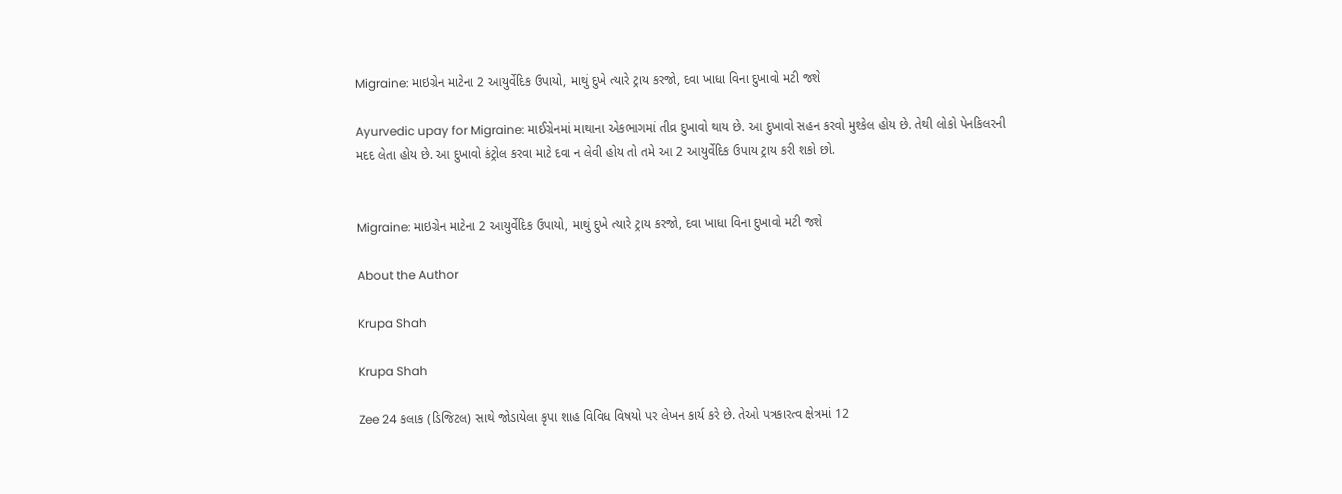Migraine: માઇગ્રેન માટેના 2 આયુર્વેદિક ઉપાયો, માથું દુખે ત્યારે ટ્રાય કરજો, દવા ખાધા વિના દુખાવો મટી જશે

Ayurvedic upay for Migraine: માઈગ્રેનમાં માથાના એકભાગમાં તીવ્ર દુખાવો થાય છે. આ દુખાવો સહન કરવો મુશ્કેલ હોય છે. તેથી લોકો પેનકિલરની મદદ લેતા હોય છે. આ દુખાવો કંટ્રોલ કરવા માટે દવા ન લેવી હોય તો તમે આ 2 આયુર્વેદિક ઉપાય ટ્રાય કરી શકો છો.


Migraine: માઇગ્રેન માટેના 2 આયુર્વેદિક ઉપાયો, માથું દુખે ત્યારે ટ્રાય કરજો, દવા ખાધા વિના દુખાવો મટી જશે

About the Author

Krupa Shah

Krupa Shah

Zee 24 કલાક (ડિજિટલ) સાથે જોડાયેલા કૃપા શાહ વિવિધ વિષયો પર લેખન કાર્ય કરે છે. તેઓ પત્રકારત્વ ક્ષેત્રમાં 12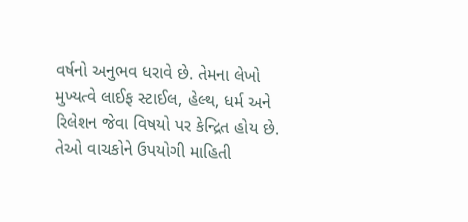વર્ષનો અનુભવ ધરાવે છે. તેમના લેખો મુખ્યત્વે લાઈફ સ્ટાઈલ, હેલ્થ, ધર્મ અને રિલેશન જેવા વિષયો પર કેન્દ્રિત હોય છે. તેઓ વાચકોને ઉપયોગી માહિતી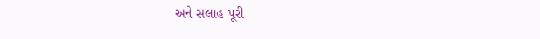અને સલાહ પૂરી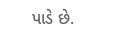પાડે છે.